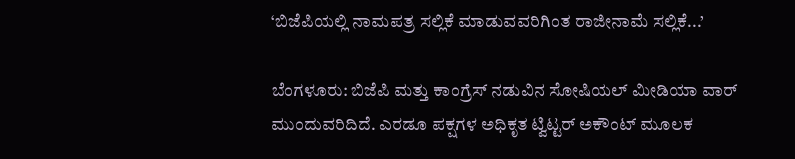‘ಬಿಜೆಪಿಯಲ್ಲಿ ನಾಮಪತ್ರ ಸಲ್ಲಿಕೆ ಮಾಡುವವರಿಗಿಂತ ರಾಜೀನಾಮೆ ಸಲ್ಲಿಕೆ...’

ಬೆಂಗಳೂರು: ಬಿಜೆಪಿ ಮತ್ತು ಕಾಂಗ್ರೆಸ್ ನಡುವಿನ ಸೋಷಿಯಲ್ ಮೀಡಿಯಾ ವಾರ್ ಮುಂದುವರಿದಿದೆ. ಎರಡೂ ಪಕ್ಷಗಳ ಅಧಿಕೃತ ಟ್ವಿಟ್ಟರ್ ಅಕೌಂಟ್ ಮೂಲಕ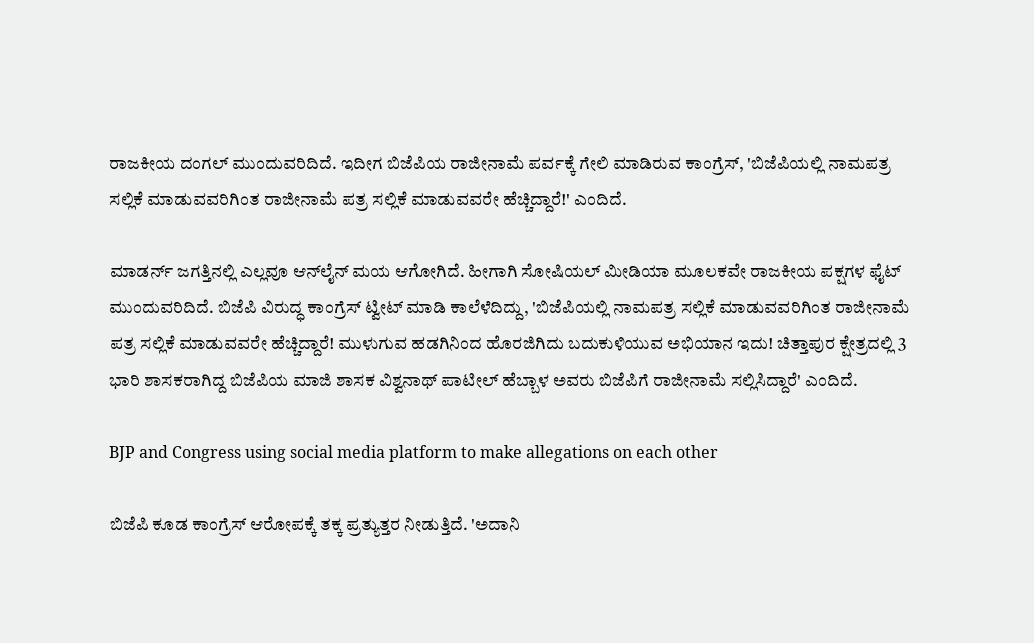ರಾಜಕೀಯ ದಂಗಲ್ ಮುಂದುವರಿದಿದೆ. ಇದೀಗ ಬಿಜೆಪಿಯ ರಾಜೀನಾಮೆ ಪರ್ವಕ್ಕೆ ಗೇಲಿ ಮಾಡಿರುವ ಕಾಂಗ್ರೆಸ್, 'ಬಿಜೆಪಿಯಲ್ಲಿ ನಾಮಪತ್ರ ಸಲ್ಲಿಕೆ ಮಾಡುವವರಿಗಿಂತ ರಾಜೀನಾಮೆ ಪತ್ರ ಸಲ್ಲಿಕೆ ಮಾಡುವವರೇ ಹೆಚ್ಚಿದ್ದಾರೆ!' ಎಂದಿದೆ.

ಮಾಡರ್ನ್ ಜಗತ್ತಿನಲ್ಲಿ ಎಲ್ಲವೂ ಆನ್‌ಲೈನ್ ಮಯ ಆಗೋಗಿದೆ. ಹೀಗಾಗಿ ಸೋಷಿಯಲ್ ಮೀಡಿಯಾ ಮೂಲಕವೇ ರಾಜಕೀಯ ಪಕ್ಷಗಳ ಫೈಟ್ ಮುಂದುವರಿದಿದೆ. ಬಿಜೆಪಿ ವಿರುದ್ಧ ಕಾಂಗ್ರೆಸ್ ಟ್ವೀಟ್ ಮಾಡಿ ಕಾಲೆಳೆದಿದ್ದು, 'ಬಿಜೆಪಿಯಲ್ಲಿ ನಾಮಪತ್ರ ಸಲ್ಲಿಕೆ ಮಾಡುವವರಿಗಿಂತ ರಾಜೀನಾಮೆ ಪತ್ರ ಸಲ್ಲಿಕೆ ಮಾಡುವವರೇ ಹೆಚ್ಚಿದ್ದಾರೆ! ಮುಳುಗುವ ಹಡಗಿನಿಂದ ಹೊರಜಿಗಿದು ಬದುಕುಳಿಯುವ ಅಭಿಯಾನ ಇದು! ಚಿತ್ತಾಪುರ ಕ್ಷೇತ್ರದಲ್ಲಿ 3 ಭಾರಿ ಶಾಸಕರಾಗಿದ್ದ ಬಿಜೆಪಿಯ ಮಾಜಿ ಶಾಸಕ ವಿಶ್ವನಾಥ್ ಪಾಟೀಲ್ ಹೆಬ್ಬಾಳ ಅವರು ಬಿಜೆಪಿಗೆ ರಾಜೀನಾಮೆ ಸಲ್ಲಿಸಿದ್ದಾರೆ' ಎಂದಿದೆ.

BJP and Congress using social media platform to make allegations on each other

ಬಿಜೆಪಿ ಕೂಡ ಕಾಂಗ್ರೆಸ್ ಆರೋಪಕ್ಕೆ ತಕ್ಕ ಪ್ರತ್ಯುತ್ತರ ನೀಡುತ್ತಿದೆ. 'ಅದಾನಿ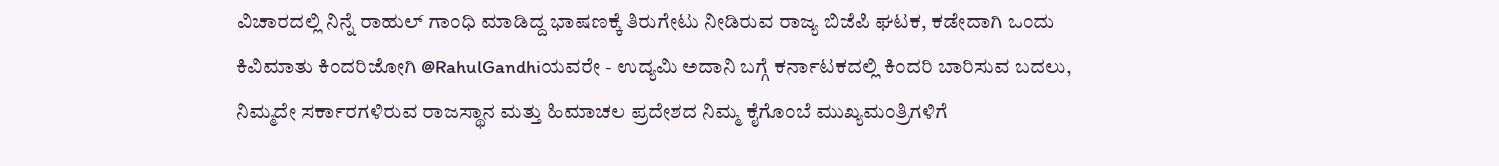ವಿಚಾರದಲ್ಲಿ ನಿನ್ನೆ ರಾಹುಲ್ ಗಾಂಧಿ ಮಾಡಿದ್ದ ಭಾಷಣಕ್ಕೆ ತಿರುಗೇಟು ನೀಡಿರುವ ರಾಜ್ಯ ಬಿಜೆಪಿ ಘಟಕ, ಕಡೇದಾಗಿ ಒಂದು ಕಿವಿಮಾತು ಕಿಂದರಿಜೋಗಿ @RahulGandhiಯವರೇ - ಉದ್ಯಮಿ ಅದಾನಿ ಬಗ್ಗೆ ಕರ್ನಾಟಕದಲ್ಲಿ ಕಿಂದರಿ ಬಾರಿಸುವ ಬದಲು, ನಿಮ್ಮದೇ ಸರ್ಕಾರಗಳಿರುವ ರಾಜಸ್ಥಾನ ಮತ್ತು ಹಿಮಾಚಲ ಪ್ರದೇಶದ ನಿಮ್ಮ ಕೈಗೊಂಬೆ ಮುಖ್ಯಮಂತ್ರಿಗಳಿಗೆ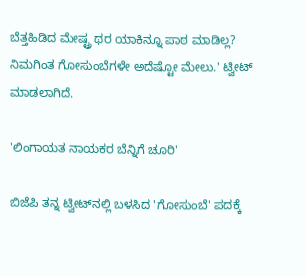ಬೆತ್ತಹಿಡಿದ ಮೇಷ್ಟ್ರ ಥರ ಯಾಕಿನ್ನೂ ಪಾಠ ಮಾಡಿಲ್ಲ? ನಿಮಗಿಂತ ಗೋಸುಂಬೆಗಳೇ ಅದೆಷ್ಟೋ ಮೇಲು.' ಟ್ವೀಟ್ ಮಾಡಲಾಗಿದೆ.

'ಲಿಂಗಾಯತ ನಾಯಕರ ಬೆನ್ನಿಗೆ ಚೂರಿ'

ಬಿಜೆಪಿ ತನ್ನ ಟ್ವೀಟ್‌ನಲ್ಲಿ ಬಳಸಿದ 'ಗೋಸುಂಬೆ' ಪದಕ್ಕೆ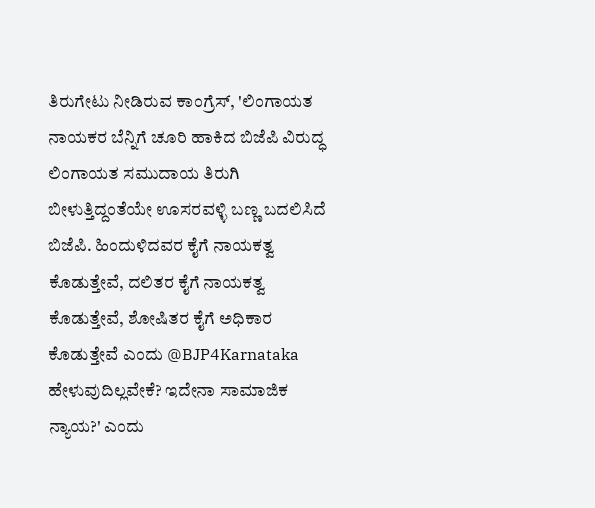ತಿರುಗೇಟು ನೀಡಿರುವ ಕಾಂಗ್ರೆಸ್, 'ಲಿಂಗಾಯತ ನಾಯಕರ ಬೆನ್ನಿಗೆ ಚೂರಿ ಹಾಕಿದ ಬಿಜೆಪಿ ವಿರುದ್ಧ ಲಿಂಗಾಯತ ಸಮುದಾಯ ತಿರುಗಿ ಬೀಳುತ್ತಿದ್ದಂತೆಯೇ ಊಸರವಳ್ಳಿ ಬಣ್ಣ ಬದಲಿಸಿದೆ ಬಿಜೆಪಿ. ಹಿಂದುಳಿದವರ ಕೈಗೆ ನಾಯಕತ್ವ ಕೊಡುತ್ತೇವೆ, ದಲಿತರ ಕೈಗೆ ನಾಯಕತ್ವ ಕೊಡುತ್ತೇವೆ, ಶೋಷಿತರ ಕೈಗೆ ಅಧಿಕಾರ ಕೊಡುತ್ತೇವೆ ಎಂದು @BJP4Karnataka ಹೇಳುವುದಿಲ್ಲವೇಕೆ? ಇದೇನಾ ಸಾಮಾಜಿಕ ನ್ಯಾಯ?' ಎಂದು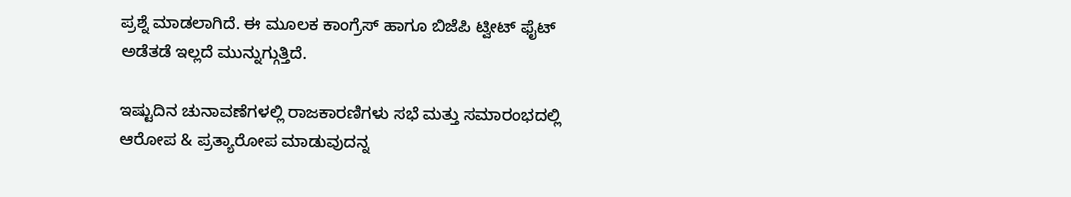ಪ್ರಶ್ನೆ ಮಾಡಲಾಗಿದೆ. ಈ ಮೂಲಕ ಕಾಂಗ್ರೆಸ್ ಹಾಗೂ ಬಿಜೆಪಿ ಟ್ವೀಟ್ ಫೈಟ್ ಅಡೆತಡೆ ಇಲ್ಲದೆ ಮುನ್ನುಗ್ಗುತ್ತಿದೆ.

ಇಷ್ಟುದಿನ ಚುನಾವಣೆಗಳಲ್ಲಿ ರಾಜಕಾರಣಿಗಳು ಸಭೆ ಮತ್ತು ಸಮಾರಂಭದಲ್ಲಿ ಆರೋಪ & ಪ್ರತ್ಯಾರೋಪ ಮಾಡುವುದನ್ನ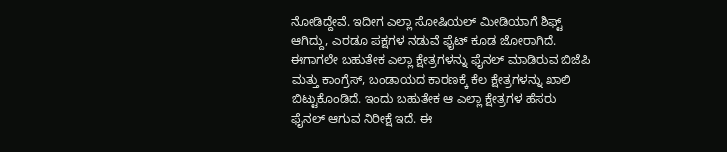ನೋಡಿದ್ದೇವೆ. ಇದೀಗ ಎಲ್ಲಾ ಸೋಷಿಯಲ್ ಮೀಡಿಯಾಗೆ ಶಿಫ್ಟ್ ಆಗಿದ್ದು, ಎರಡೂ ಪಕ್ಷಗಳ ನಡುವೆ ಫೈಟ್ ಕೂಡ ಜೋರಾಗಿದೆ. ಈಗಾಗಲೇ ಬಹುತೇಕ ಎಲ್ಲಾ ಕ್ಷೇತ್ರಗಳನ್ನು ಫೈನಲ್ ಮಾಡಿರುವ ಬಿಜೆಪಿ ಮತ್ತು ಕಾಂಗ್ರೆಸ್, ಬಂಡಾಯದ ಕಾರಣಕ್ಕೆ ಕೆಲ ಕ್ಷೇತ್ರಗಳನ್ನು ಖಾಲಿ ಬಿಟ್ಟುಕೊಂಡಿದೆ. ಇಂದು ಬಹುತೇಕ ಆ ಎಲ್ಲಾ ಕ್ಷೇತ್ರಗಳ ಹೆಸರು ಫೈನಲ್ ಆಗುವ ನಿರೀಕ್ಷೆ ಇದೆ. ಈ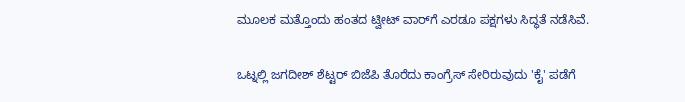ಮೂಲಕ ಮತ್ತೊಂದು ಹಂತದ ಟ್ವೀಟ್ ವಾರ್‌ಗೆ ಎರಡೂ ಪಕ್ಷಗಳು ಸಿದ್ಧತೆ ನಡೆಸಿವೆ.

ಒಟ್ನಲ್ಲಿ ಜಗದೀಶ್ ಶೆಟ್ಟರ್ ಬಿಜೆಪಿ ತೊರೆದು ಕಾಂಗ್ರೆಸ್ ಸೇರಿರುವುದು 'ಕೈ' ಪಡೆಗೆ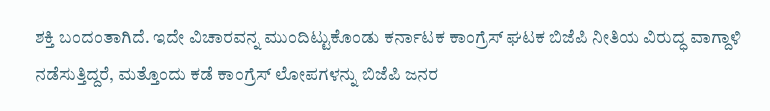ಶಕ್ತಿ ಬಂದಂತಾಗಿದೆ. ಇದೇ ವಿಚಾರವನ್ನ ಮುಂದಿಟ್ಟುಕೊಂಡು ಕರ್ನಾಟಕ ಕಾಂಗ್ರೆಸ್ ಘಟಕ ಬಿಜೆಪಿ ನೀತಿಯ ವಿರುದ್ಧ ವಾಗ್ದಾಳಿ ನಡೆಸುತ್ತಿದ್ದರೆ, ಮತ್ತೊಂದು ಕಡೆ ಕಾಂಗ್ರೆಸ್ ಲೋಪಗಳನ್ನು ಬಿಜೆಪಿ ಜನರ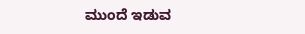ಮುಂದೆ ಇಡುವ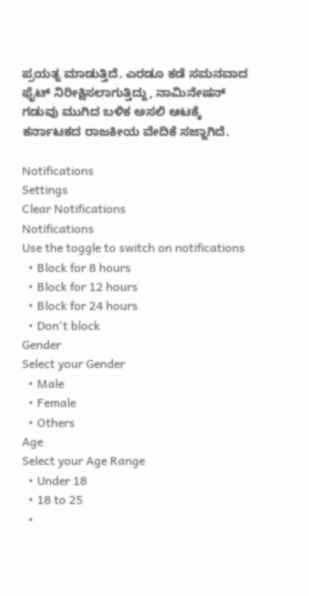ಪ್ರಯತ್ನ ಮಾಡುತ್ತಿದೆ. ಎರಡೂ ಕಡೆ ಸಮನವಾದ ಫೈಟ್ ನಿರೀಕ್ಷಿಸಲಾಗುತ್ತಿದ್ದು, ನಾಮಿನೇಷನ್ ಗಡುವು ಮುಗಿದ ಬಳಿಕ ಅಸಲಿ ಆಟಕ್ಕೆ ಕರ್ನಾಟಕದ ರಾಜಕೀಯ ವೇದಿಕೆ ಸಜ್ಜಾಗಿದೆ.

Notifications
Settings
Clear Notifications
Notifications
Use the toggle to switch on notifications
  • Block for 8 hours
  • Block for 12 hours
  • Block for 24 hours
  • Don't block
Gender
Select your Gender
  • Male
  • Female
  • Others
Age
Select your Age Range
  • Under 18
  • 18 to 25
  •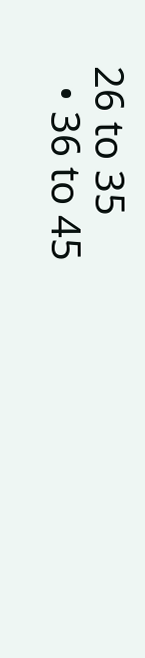26 to 35
  • 36 to 45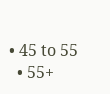• 45 to 55
  • 55+